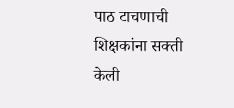पाठ टाचणाची शिक्षकांना सक्ती केली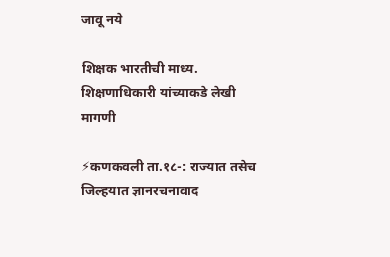जावू नये

शिक्षक भारतीची माध्य. शिक्षणाधिकारी यांच्याकडे लेखी मागणी

⚡कणकवली ता.१८-: राज्यात तसेच जिल्हयात ज्ञानरचनावाद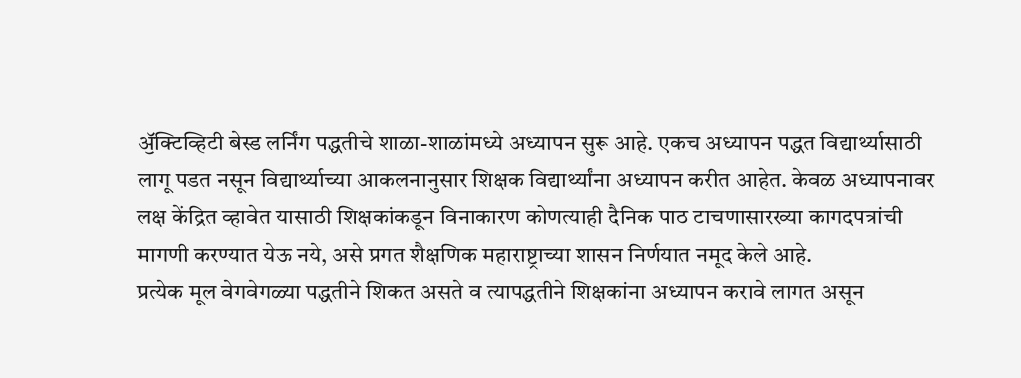ॶॅक्टिव्हिटी बेस्ड लर्निंग पद्धतीचे शाळा-शाळांमध्ये अध्यापन सुरू आहे. एकच अध्यापन पद्धत विद्यार्थ्यासाठी लागू पडत नसून विद्यार्थ्याच्या आकलनानुसार शिक्षक विद्यार्थ्यांना अध्यापन करीत आहेत. केवळ अध्यापनावर लक्ष केंद्रित व्हावेत यासाठी शिक्षकांकडून विनाकारण कोणत्याही दैनिक पाठ टाचणासारख्या कागदपत्रांची मागणी करण्यात येऊ नये, असे प्रगत शैक्षणिक महाराष्ट्राच्या शासन निर्णयात नमूद केले आहे.
प्रत्येक मूल वेगवेगळ्या पद्धतीने शिकत असते व त्यापद्धतीने शिक्षकांना अध्यापन करावे लागत असून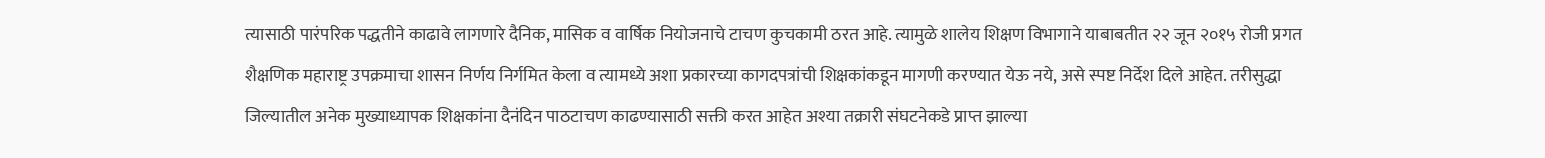त्यासाठी पारंपरिक पद्धतीने काढावे लागणारे दैनिक, मासिक व वार्षिक नियोजनाचे टाचण कुचकामी ठरत आहे. त्यामुळे शालेय शिक्षण विभागाने याबाबतीत २२ जून २०१५ रोजी प्रगत शैक्षणिक महाराष्ट्र उपक्रमाचा शासन निर्णय निर्गमित केला व त्यामध्ये अशा प्रकारच्या कागदपत्रांची शिक्षकांकडून मागणी करण्यात येऊ नये, असे स्पष्ट निर्देश दिले आहेत. तरीसुद्धा जिल्यातील अनेक मुख्याध्यापक शिक्षकांना दैनंदिन पाठटाचण काढण्यासाठी सक्ती करत आहेत अश्या तक्रारी संघटनेकडे प्राप्त झाल्या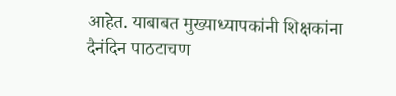आहेत. याबाबत मुख्याध्यापकांनी शिक्षकांना दैनंदिन पाठटाचण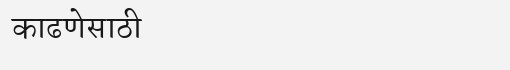काढणेसाठी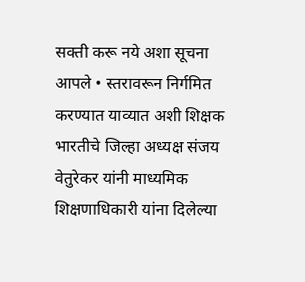सक्ती करू नये अशा सूचना आपले • स्तरावरून निर्गमित करण्यात याव्यात अशी शिक्षक भारतीचे जिल्हा अध्यक्ष संजय वेतुरेकर यांनी माध्यमिक शिक्षणाधिकारी यांना दिलेल्या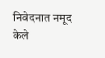निवेदनात नमूद केले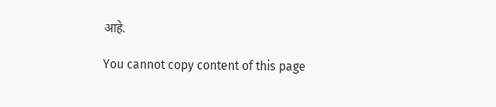आहे.

You cannot copy content of this page